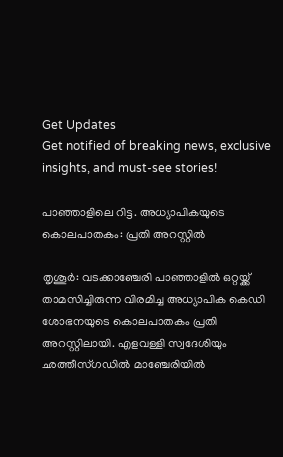Get Updates
Get notified of breaking news, exclusive insights, and must-see stories!

പാഞ്ഞാളിലെ റിട്ട. അധ്യാപികയുടെ കൊലപാതകം: പ്രതി അറസ്റ്റില്‍

തൃശൂര്‍: വടക്കാഞ്ചേരി പാഞ്ഞാളില്‍ ഒറ്റയ്ക്ക് താമസിച്ചിരുന്ന വിരമിച്ച അധ്യാപിക കെഡി ശോഭനയുടെ കൊലപാതകം പ്രതി അറസ്റ്റിലായി. എളവള്ളി സ്വദേശിയും ഛത്തീസ്ഗഡില്‍ മാഞ്ചേരിയില്‍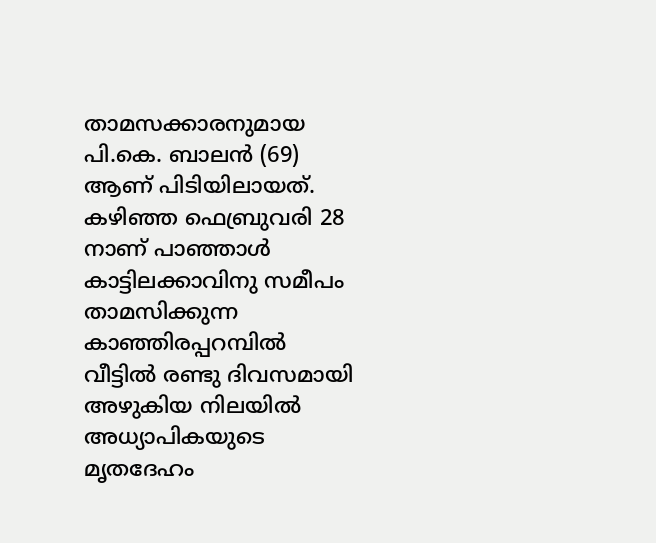താമസക്കാരനുമായ പി.കെ. ബാലന്‍ (69) ആണ് പിടിയിലായത്. കഴിഞ്ഞ ഫെബ്രുവരി 28 നാണ് പാഞ്ഞാള്‍ കാട്ടിലക്കാവിനു സമീപം താമസിക്കുന്ന കാഞ്ഞിരപ്പറമ്പില്‍ വീട്ടില്‍ രണ്ടു ദിവസമായി അഴുകിയ നിലയില്‍ അധ്യാപികയുടെ മൃതദേഹം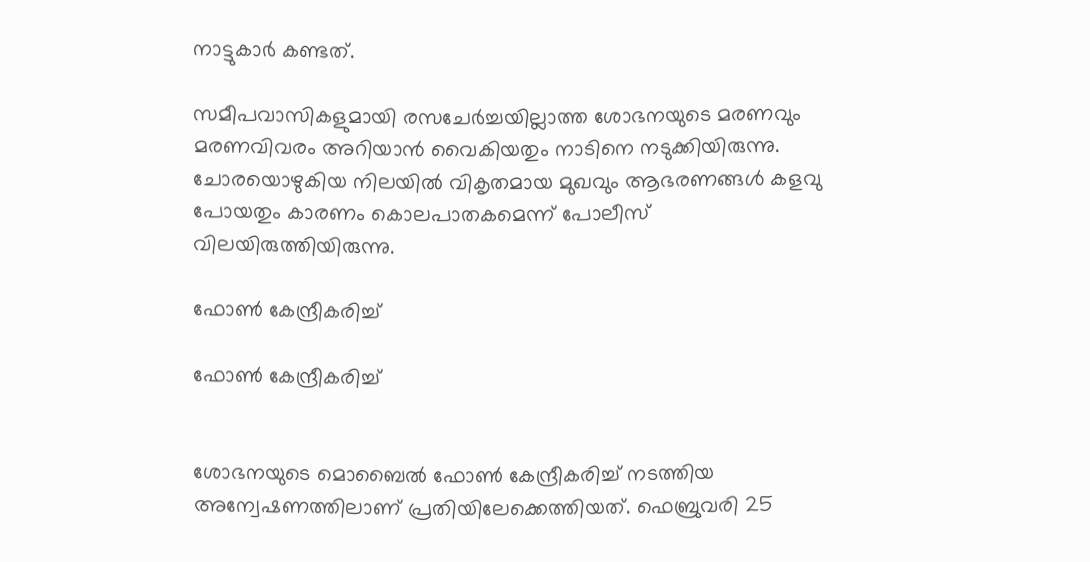നാട്ടുകാര്‍ കണ്ടത്.

സമീപവാസികളുമായി രസചേര്‍ച്ചയില്ലാത്ത ശോഭനയുടെ മരണവും മരണവിവരം അറിയാന്‍ വൈകിയതും നാടിനെ നടുക്കിയിരുന്നു. ചോരയൊഴുകിയ നിലയില്‍ വികൃതമായ മുഖവും ആഭരണങ്ങള്‍ കളവു പോയതും കാരണം കൊലപാതകമെന്ന് പോലീസ് വിലയിരുത്തിയിരുന്നു.

ഫോണ്‍ കേന്ദ്രീകരിച്ച്

ഫോണ്‍ കേന്ദ്രീകരിച്ച്


ശോഭനയുടെ മൊബൈല്‍ ഫോണ്‍ കേന്ദ്രീകരിച്ച് നടത്തിയ അന്വേഷണത്തിലാണ് പ്രതിയിലേക്കെത്തിയത്. ഫെബ്രുവരി 25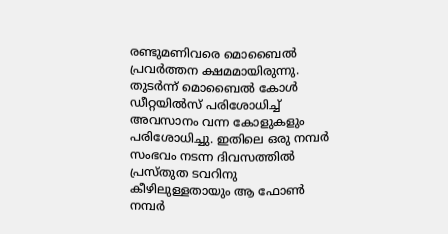രണ്ടുമണിവരെ മൊബൈല്‍ പ്രവര്‍ത്തന ക്ഷമമായിരുന്നു. തുടര്‍ന്ന് മൊബൈല്‍ കോള്‍ ഡീറ്റയില്‍സ് പരിശോധിച്ച് അവസാനം വന്ന കോളുകളും പരിശോധിച്ചു. ഇതിലെ ഒരു നമ്പര്‍ സംഭവം നടന്ന ദിവസത്തില്‍ പ്രസ്തുത ടവറിനു കീഴിലുള്ളതായും ആ ഫോണ്‍ നമ്പര്‍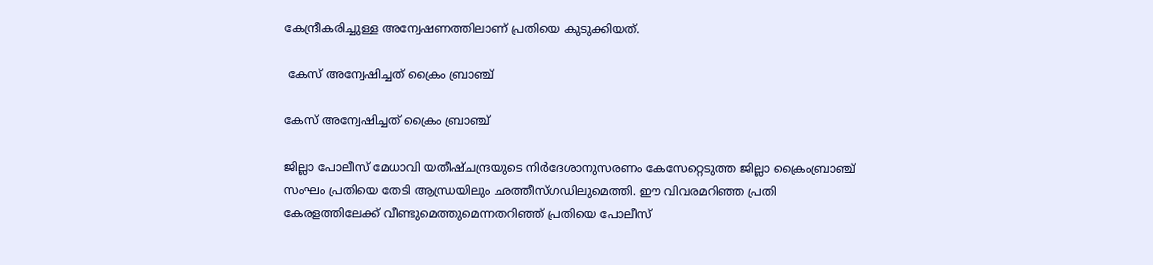കേന്ദ്രീകരിച്ചുള്ള അന്വേഷണത്തിലാണ് പ്രതിയെ കുടുക്കിയത്.

 കേസ് അന്വേഷിച്ചത് ക്രൈം ബ്രാഞ്ച്

കേസ് അന്വേഷിച്ചത് ക്രൈം ബ്രാഞ്ച്

ജില്ലാ പോലീസ് മേധാവി യതീഷ്ചന്ദ്രയുടെ നിര്‍ദേശാനുസരണം കേസേറ്റെടുത്ത ജില്ലാ ക്രൈംബ്രാഞ്ച് സംഘം പ്രതിയെ തേടി ആന്ധ്രയിലും ഛത്തീസ്ഗഡിലുമെത്തി. ഈ വിവരമറിഞ്ഞ പ്രതി കേരളത്തിലേക്ക് വീണ്ടുമെത്തുമെന്നതറിഞ്ഞ് പ്രതിയെ പോലീസ്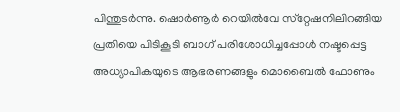പിന്തുടര്‍ന്നു. ഷൊര്‍ണൂര്‍ റെയില്‍വേ സ്‌റ്റേഷനിലിറങ്ങിയ പ്രതിയെ പിടികൂടി ബാഗ് പരിശോധിച്ചപ്പോള്‍ നഷ്ടപ്പെട്ട അധ്യാപികയുടെ ആഭരണങ്ങളും മൊബൈല്‍ ഫോണും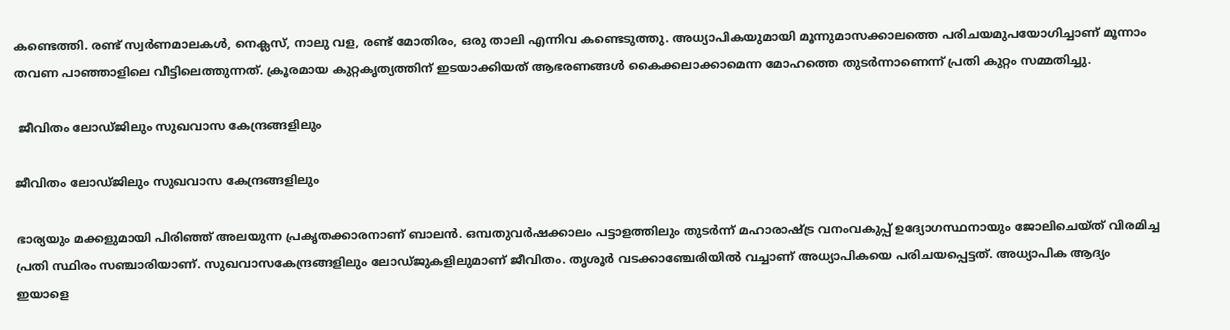കണ്ടെത്തി. രണ്ട് സ്വര്‍ണമാലകള്‍, നെക്ലസ്, നാലു വള, രണ്ട് മോതിരം, ഒരു താലി എന്നിവ കണ്ടെടുത്തു. അധ്യാപികയുമായി മൂന്നുമാസക്കാലത്തെ പരിചയമുപയോഗിച്ചാണ് മൂന്നാം തവണ പാഞ്ഞാളിലെ വീട്ടിലെത്തുന്നത്. ക്രൂരമായ കുറ്റകൃത്യത്തിന് ഇടയാക്കിയത് ആഭരണങ്ങള്‍ കൈക്കലാക്കാമെന്ന മോഹത്തെ തുടര്‍ന്നാണെന്ന് പ്രതി കുറ്റം സമ്മതിച്ചു.

 ജീവിതം ലോഡ്ജിലും സുഖവാസ കേന്ദ്രങ്ങളിലും

ജീവിതം ലോഡ്ജിലും സുഖവാസ കേന്ദ്രങ്ങളിലും

ഭാര്യയും മക്കളുമായി പിരിഞ്ഞ് അലയുന്ന പ്രകൃതക്കാരനാണ് ബാലന്‍. ഒമ്പതുവര്‍ഷക്കാലം പട്ടാളത്തിലും തുടര്‍ന്ന് മഹാരാഷ്ട്ര വനംവകുപ്പ് ഉദ്യോഗസ്ഥനായും ജോലിചെയ്ത് വിരമിച്ച പ്രതി സ്ഥിരം സഞ്ചാരിയാണ്. സുഖവാസകേന്ദ്രങ്ങളിലും ലോഡ്ജുകളിലുമാണ് ജീവിതം. തൃശൂര്‍ വടക്കാഞ്ചേരിയില്‍ വച്ചാണ് അധ്യാപികയെ പരിചയപ്പെട്ടത്. അധ്യാപിക ആദ്യം ഇയാളെ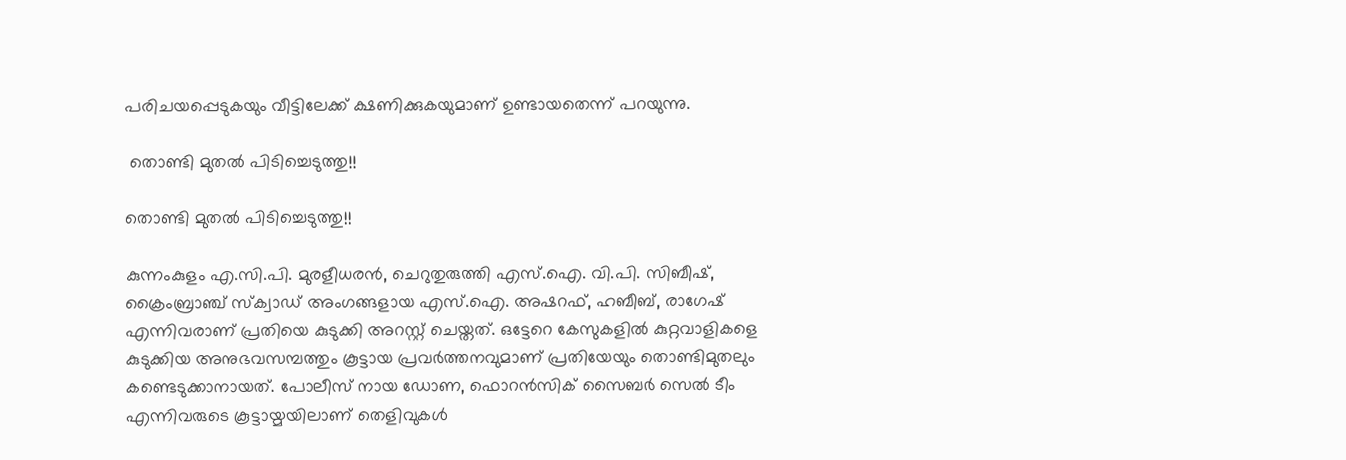പരിചയപ്പെടുകയും വീട്ടിലേക്ക് ക്ഷണിക്കുകയുമാണ് ഉണ്ടായതെന്ന് പറയുന്നു.

 തൊണ്ടി മുതല്‍ പിടിച്ചെടുത്തു!!

തൊണ്ടി മുതല്‍ പിടിച്ചെടുത്തു!!

കുന്നംകുളം എ.സി.പി. മുരളീധരന്‍, ചെറുതുരുത്തി എസ്.ഐ. വി.പി. സിബീഷ്, ക്രൈംബ്രാഞ്ച് സ്‌ക്വാഡ് അംഗങ്ങളായ എസ്.ഐ. അഷറഫ്, ഹബീബ്, രാഗേഷ് എന്നിവരാണ് പ്രതിയെ കുടുക്കി അറസ്റ്റ് ചെയ്തത്. ഒട്ടേറെ കേസുകളില്‍ കുറ്റവാളികളെ കുടുക്കിയ അനുഭവസമ്പത്തും കൂട്ടായ പ്രവര്‍ത്തനവുമാണ് പ്രതിയേയും തൊണ്ടിമുതലും കണ്ടെടുക്കാനായത്. പോലീസ് നായ ഡോണ, ഫൊറന്‍സിക് സൈബര്‍ സെല്‍ ടീം എന്നിവരുടെ കൂട്ടായ്മയിലാണ് തെളിവുകള്‍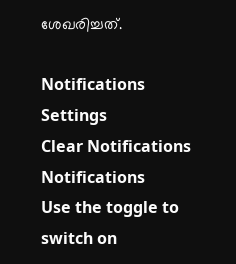ശേഖരിച്ചത്.

Notifications
Settings
Clear Notifications
Notifications
Use the toggle to switch on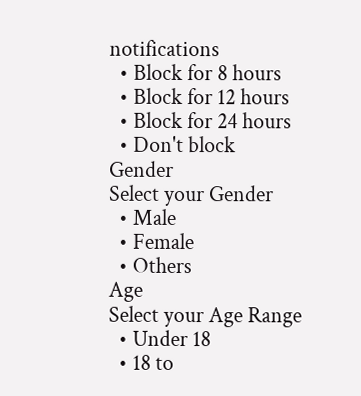notifications
  • Block for 8 hours
  • Block for 12 hours
  • Block for 24 hours
  • Don't block
Gender
Select your Gender
  • Male
  • Female
  • Others
Age
Select your Age Range
  • Under 18
  • 18 to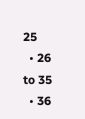25
  • 26 to 35
  • 36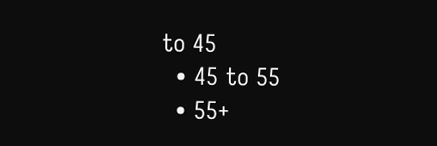to 45
  • 45 to 55
  • 55+